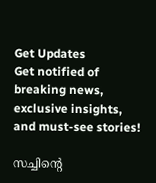Get Updates
Get notified of breaking news, exclusive insights, and must-see stories!

സച്ചിന്റെ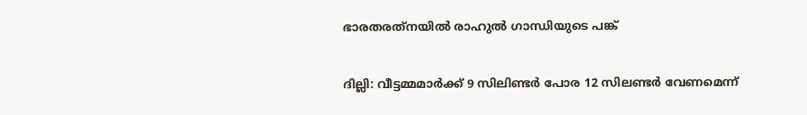ഭാരതരത്‌നയില്‍ രാഹുല്‍ ഗാന്ധിയുടെ പങ്ക്

ദില്ലി: വീട്ടമ്മമാര്‍ക്ക് 9 സിലിണ്ടര്‍ പോര 12 സിലണ്ടര്‍ വേണമെന്ന്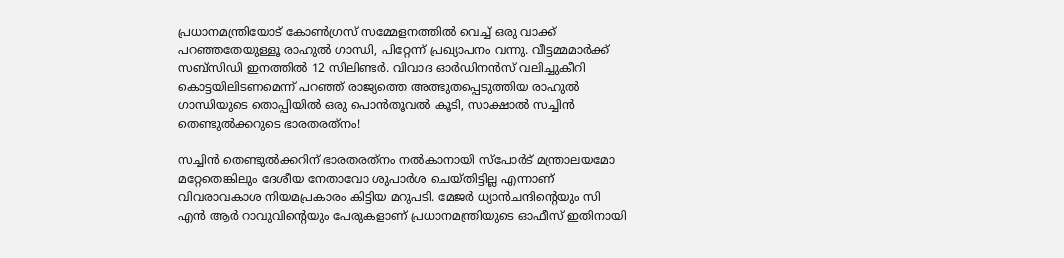പ്രധാനമന്ത്രിയോട് കോണ്‍ഗ്രസ് സമ്മേളനത്തില്‍ വെച്ച് ഒരു വാക്ക് പറഞ്ഞതേയുള്ളൂ രാഹുല്‍ ഗാന്ധി, പിറ്റേന്ന് പ്രഖ്യാപനം വന്നു. വീട്ടമ്മമാര്‍ക്ക് സബ്‌സിഡി ഇനത്തില്‍ 12 സിലിണ്ടര്‍. വിവാദ ഓര്‍ഡിനന്‍സ് വലിച്ചുകീറി കൊട്ടയിലിടണമെന്ന് പറഞ്ഞ് രാജ്യത്തെ അത്ഭുതപ്പെടുത്തിയ രാഹുല്‍ ഗാന്ധിയുടെ തൊപ്പിയില്‍ ഒരു പൊന്‍തൂവല്‍ കൂടി, സാക്ഷാല്‍ സച്ചിന്‍ തെണ്ടുല്‍ക്കറുടെ ഭാരതരത്‌നം!

സച്ചിന്‍ തെണ്ടുല്‍ക്കറിന് ഭാരതരത്‌നം നല്‍കാനായി സ്‌പോര്‍ട് മന്ത്രാലയമോ മറ്റേതെങ്കിലും ദേശീയ നേതാവോ ശുപാര്‍ശ ചെയ്തിട്ടില്ല എന്നാണ് വിവരാവകാശ നിയമപ്രകാരം കിട്ടിയ മറുപടി. മേജര്‍ ധ്യാന്‍ചന്ദിന്റെയും സി എന്‍ ആര്‍ റാവുവിന്റെയും പേരുകളാണ് പ്രധാനമന്ത്രിയുടെ ഓഫീസ് ഇതിനായി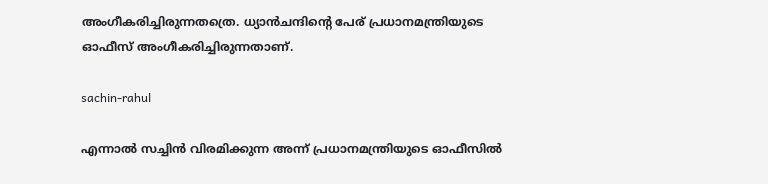അംഗീകരിച്ചിരുന്നതത്രെ. ധ്യാന്‍ചന്ദിന്റെ പേര് പ്രധാനമന്ത്രിയുടെ ഓഫീസ് അംഗീകരിച്ചിരുന്നതാണ്.

sachin-rahul

എന്നാല്‍ സച്ചിന്‍ വിരമിക്കുന്ന അന്ന് പ്രധാനമന്ത്രിയുടെ ഓഫീസില്‍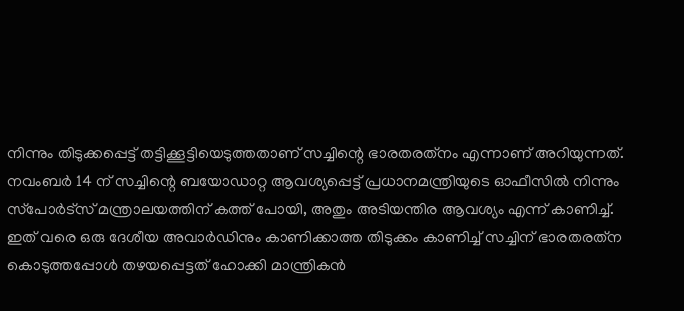നിന്നും തിടുക്കപ്പെട്ട് തട്ടിക്കൂട്ടിയെടുത്തതാണ് സച്ചിന്റെ ഭാരതരത്‌നം എന്നാണ് അറിയുന്നത്. നവംബര്‍ 14 ന് സച്ചിന്റെ ബയോഡാറ്റ ആവശ്യപ്പെട്ട് പ്രധാനമന്ത്രിയുടെ ഓഫീസില്‍ നിന്നും സ്‌പോര്‍ട്‌സ് മന്ത്രാലയത്തിന് കത്ത് പോയി, അതും അടിയന്തിര ആവശ്യം എന്ന് കാണിച്ച്. ഇത് വരെ ഒരു ദേശീയ അവാര്‍ഡിനും കാണിക്കാത്ത തിടുക്കം കാണിച്ച് സച്ചിന് ഭാരതരത്‌ന കൊടുത്തപ്പോള്‍ തഴയപ്പെട്ടത് ഹോക്കി മാന്ത്രികന്‍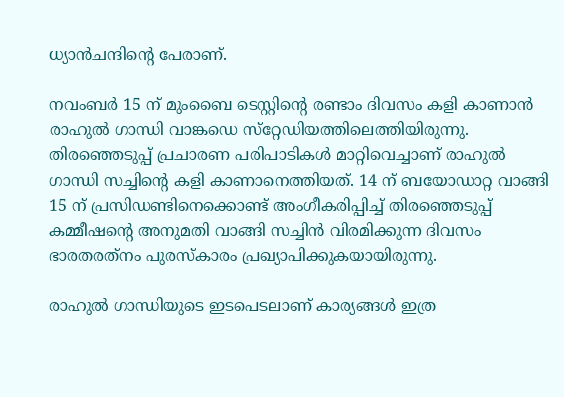ധ്യാന്‍ചന്ദിന്റെ പേരാണ്.

നവംബര്‍ 15 ന് മുംബൈ ടെസ്റ്റിന്റെ രണ്ടാം ദിവസം കളി കാണാന്‍ രാഹുല്‍ ഗാന്ധി വാങ്കഡെ സ്‌റ്റേഡിയത്തിലെത്തിയിരുന്നു. തിരഞ്ഞെടുപ്പ് പ്രചാരണ പരിപാടികള്‍ മാറ്റിവെച്ചാണ് രാഹുല്‍ ഗാന്ധി സച്ചിന്റെ കളി കാണാനെത്തിയത്. 14 ന് ബയോഡാറ്റ വാങ്ങി 15 ന് പ്രസിഡണ്ടിനെക്കൊണ്ട് അംഗീകരിപ്പിച്ച് തിരഞ്ഞെടുപ്പ് കമ്മീഷന്റെ അനുമതി വാങ്ങി സച്ചിന്‍ വിരമിക്കുന്ന ദിവസം ഭാരതരത്‌നം പുരസ്‌കാരം പ്രഖ്യാപിക്കുകയായിരുന്നു.

രാഹുല്‍ ഗാന്ധിയുടെ ഇടപെടലാണ് കാര്യങ്ങള്‍ ഇത്ര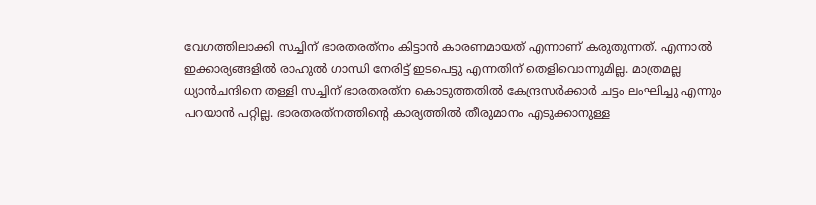വേഗത്തിലാക്കി സച്ചിന് ഭാരതരത്‌നം കിട്ടാന്‍ കാരണമായത് എന്നാണ് കരുതുന്നത്. എന്നാല്‍ ഇക്കാര്യങ്ങളില്‍ രാഹുല്‍ ഗാന്ധി നേരിട്ട് ഇടപെട്ടു എന്നതിന് തെളിവൊന്നുമില്ല. മാത്രമല്ല ധ്യാന്‍ചന്ദിനെ തള്ളി സച്ചിന് ഭാരതരത്‌ന കൊടുത്തതില്‍ കേന്ദ്രസര്‍ക്കാര്‍ ചട്ടം ലംഘിച്ചു എന്നും പറയാന്‍ പറ്റില്ല. ഭാരതരത്‌നത്തിന്റെ കാര്യത്തില്‍ തീരുമാനം എടുക്കാനുള്ള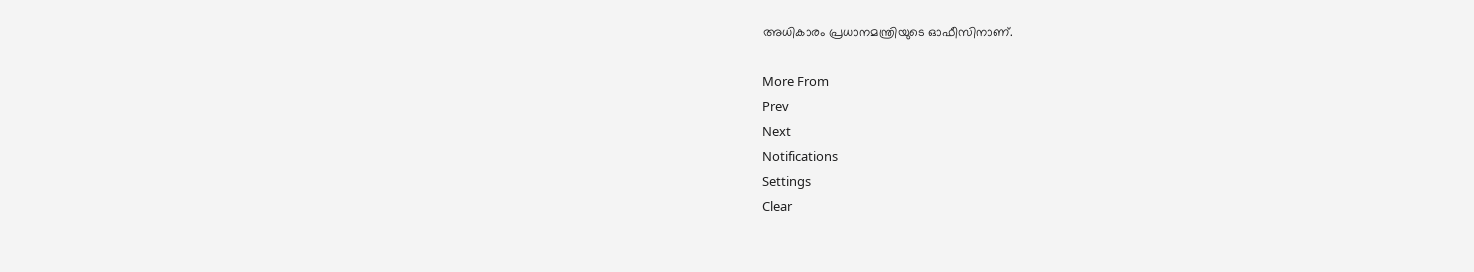അധികാരം പ്രധാനമന്ത്രിയുടെ ഓഫീസിനാണ്.

More From
Prev
Next
Notifications
Settings
Clear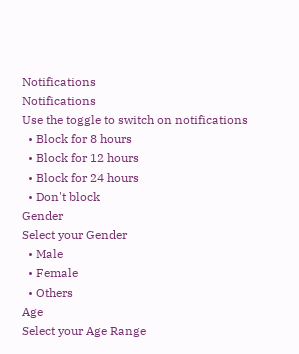Notifications
Notifications
Use the toggle to switch on notifications
  • Block for 8 hours
  • Block for 12 hours
  • Block for 24 hours
  • Don't block
Gender
Select your Gender
  • Male
  • Female
  • Others
Age
Select your Age Range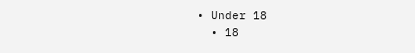• Under 18
  • 18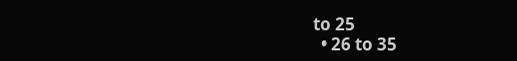to 25
  • 26 to 35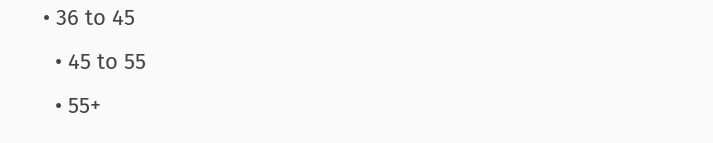• 36 to 45
  • 45 to 55
  • 55+